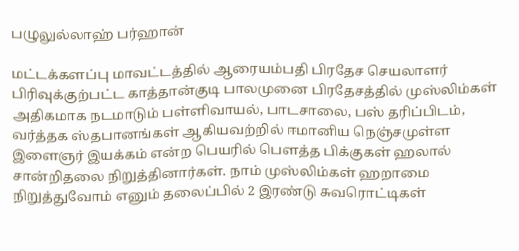பழுலுல்லாஹ் பர்ஹான்

மட்டக்களப்பு மாவட்டத்தில் ஆரையம்பதி பிரதேச செயலாளர் பிரிவுக்குற்பட்ட காத்தான்குடி பாலமுனை பிரதேசத்தில் முஸ்லிம்கள் அதிகமாக நடமாடும் பள்ளிவாயல், பாடசாலை, பஸ் தரிப்பிடம், வர்த்தக ஸ்தபானங்கள் ஆகியவற்றில் ஈமானிய நெஞ்சமுள்ள இளைஞர் இயக்கம் என்ற பெயரில் பௌத்த பிக்குகள் ஹலால் சான்றிதலை நிறுத்தினார்கள். நாம் முஸ்லிம்கள் ஹறாமை நிறுத்துவோம் எனும் தலைப்பில் 2 இரண்டு சுவரொட்டிகள்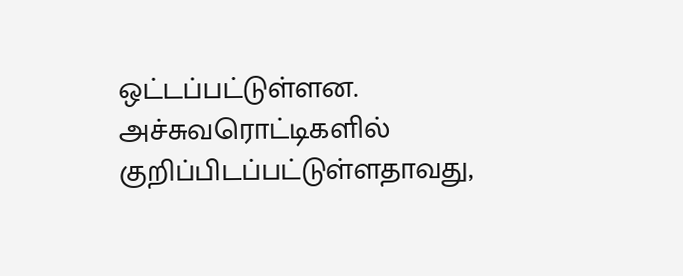ஒட்டப்பட்டுள்ளன.
அச்சுவரொட்டிகளில் குறிப்பிடப்பட்டுள்ளதாவது,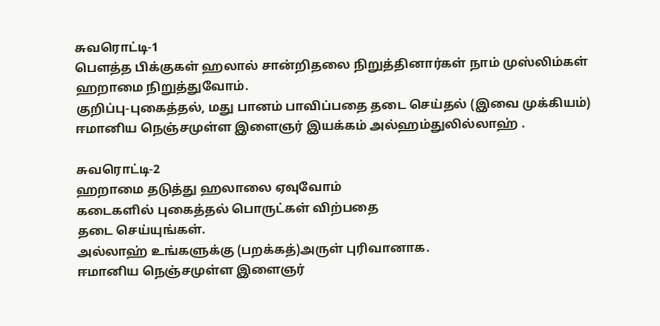சுவரொட்டி-1
பௌத்த பிக்குகள் ஹலால் சான்றிதலை நிறுத்தினார்கள் நாம் முஸ்லிம்கள் ஹறாமை நிறுத்துவோம்.
குறிப்பு-புகைத்தல், மது பானம் பாவிப்பதை தடை செய்தல் (இவை முக்கியம்)
ஈமானிய நெஞ்சமுள்ள இளைஞர் இயக்கம் அல்ஹம்துலில்லாஹ் .

சுவரொட்டி-2
ஹறாமை தடுத்து ஹலாலை ஏவுவோம்
கடைகளில் புகைத்தல் பொருட்கள் விற்பதை
தடை செய்யுங்கள்.
அல்லாஹ் உங்களுக்கு (பறக்கத்)அருள் புரிவானாக.
ஈமானிய நெஞ்சமுள்ள இளைஞர்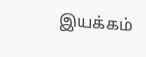இயக்கம்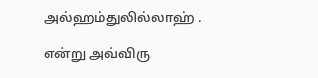அல்ஹம்துலில்லாஹ் .

என்று அவ்விரு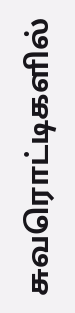சுவரொட்டிகளில்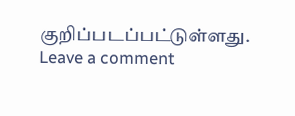குறிப்படப்பட்டுள்ளது.
Leave a comment